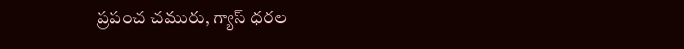ప్రపంచ చమురు, గ్యాస్ ధరల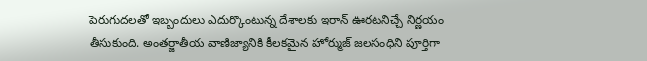పెరుగుదలతో ఇబ్బందులు ఎదుర్కొంటున్న దేశాలకు ఇరాన్ ఊరటనిచ్చే నిర్ణయం తీసుకుంది. అంతర్జాతీయ వాణిజ్యానికి కీలకమైన హోర్ముజ్ జలసంధిని పూర్తిగా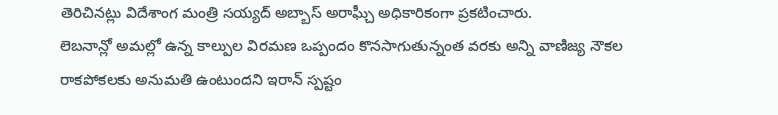తెరిచినట్లు విదేశాంగ మంత్రి సయ్యద్ అబ్బాస్ అరాఘ్చీ అధికారికంగా ప్రకటించారు.
లెబనాన్లో అమల్లో ఉన్న కాల్పుల విరమణ ఒప్పందం కొనసాగుతున్నంత వరకు అన్ని వాణిజ్య నౌకల రాకపోకలకు అనుమతి ఉంటుందని ఇరాన్ స్పష్టం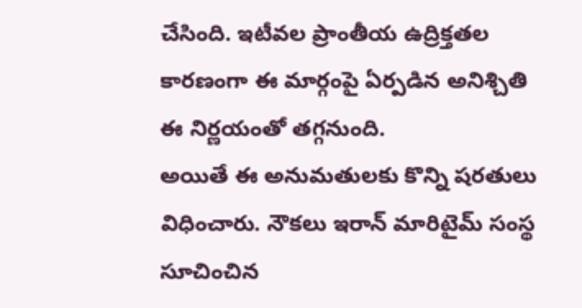చేసింది. ఇటీవల ప్రాంతీయ ఉద్రిక్తతల కారణంగా ఈ మార్గంపై ఏర్పడిన అనిశ్చితి ఈ నిర్ణయంతో తగ్గనుంది.
అయితే ఈ అనుమతులకు కొన్ని షరతులు విధించారు. నౌకలు ఇరాన్ మారిటైమ్ సంస్థ సూచించిన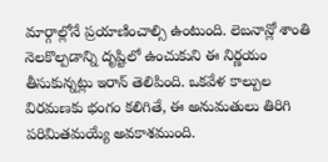మార్గాల్లోనే ప్రయాణించాల్సి ఉంటుంది. లెబనాన్లో శాంతి నెలకొల్పడాన్ని దృష్టిలో ఉంచుకుని ఈ నిర్ణయం తీసుకున్నట్లు ఇరాన్ తెలిపింది. ఒకవేళ కాల్పుల విరమణకు భంగం కలిగితే, ఈ అనుమతులు తిరిగి పరిమితమయ్యే అవకాశముంది.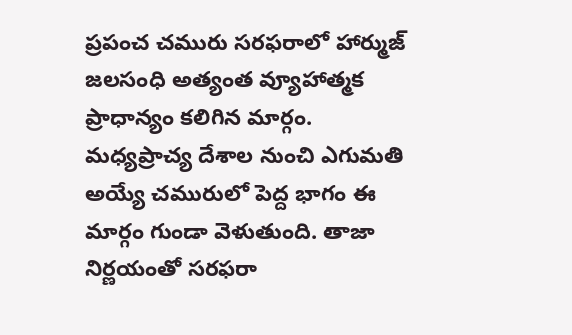ప్రపంచ చమురు సరఫరాలో హార్ముజ్ జలసంధి అత్యంత వ్యూహాత్మక ప్రాధాన్యం కలిగిన మార్గం. మధ్యప్రాచ్య దేశాల నుంచి ఎగుమతి అయ్యే చమురులో పెద్ద భాగం ఈ మార్గం గుండా వెళుతుంది. తాజా నిర్ణయంతో సరఫరా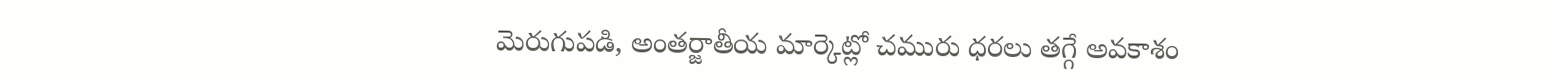మెరుగుపడి, అంతర్జాతీయ మార్కెట్లో చమురు ధరలు తగ్గే అవకాశం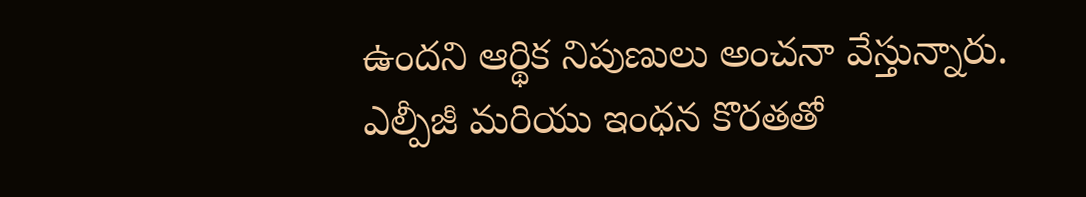ఉందని ఆర్థిక నిపుణులు అంచనా వేస్తున్నారు.
ఎల్పీజీ మరియు ఇంధన కొరతతో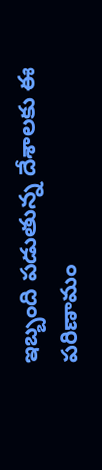ఇబ్బంది పడుతున్న దేశాలకు ఈ పరిణామం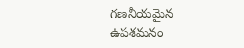గణనీయమైన ఉపశమనం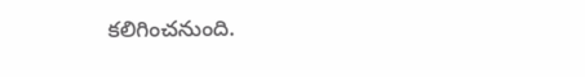కలిగించనుంది.